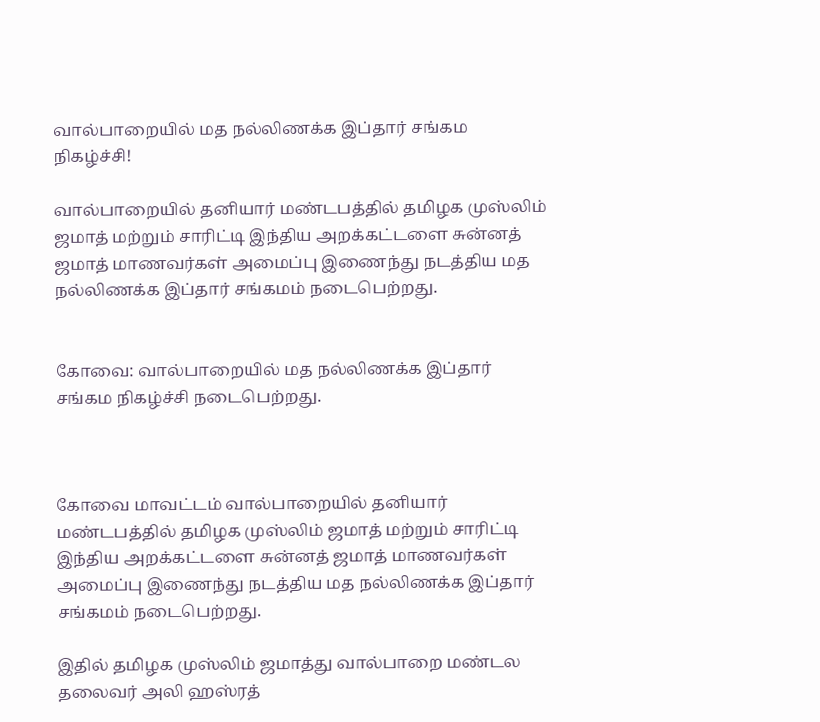வால்பாறையில் மத நல்லிணக்க இப்தார் சங்கம நிகழ்ச்சி!

வால்பாறையில் தனியார் மண்டபத்தில் தமிழக முஸ்லிம் ஜமாத் மற்றும் சாரிட்டி இந்திய அறக்கட்டளை சுன்னத் ஜமாத் மாணவர்கள் அமைப்பு இணைந்து நடத்திய மத நல்லிணக்க இப்தார் சங்கமம் நடைபெற்றது.


கோவை: வால்பாறையில் மத நல்லிணக்க இப்தார் சங்கம நிகழ்ச்சி நடைபெற்றது.



கோவை மாவட்டம் வால்பாறையில் தனியார் மண்டபத்தில் தமிழக முஸ்லிம் ஜமாத் மற்றும் சாரிட்டி இந்திய அறக்கட்டளை சுன்னத் ஜமாத் மாணவர்கள் அமைப்பு இணைந்து நடத்திய மத நல்லிணக்க இப்தார் சங்கமம் நடைபெற்றது.

இதில் தமிழக முஸ்லிம் ஜமாத்து வால்பாறை மண்டல தலைவர் அலி ஹஸ்ரத்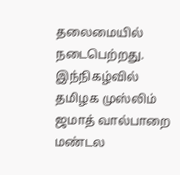தலைமையில் நடைபெற்றது. இந்நிகழ்வில் தமிழக முஸ்லிம் ஜமாத் வால்பாறை மண்டல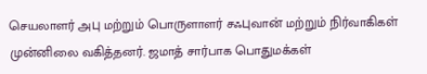செயலாளர் அபு மற்றும் பொருளாளர் சஃபுவான் மற்றும் நிர்வாகிகள் முன்னிலை வகித்தனர். ஜமாத் சார்பாக பொதுமக்கள்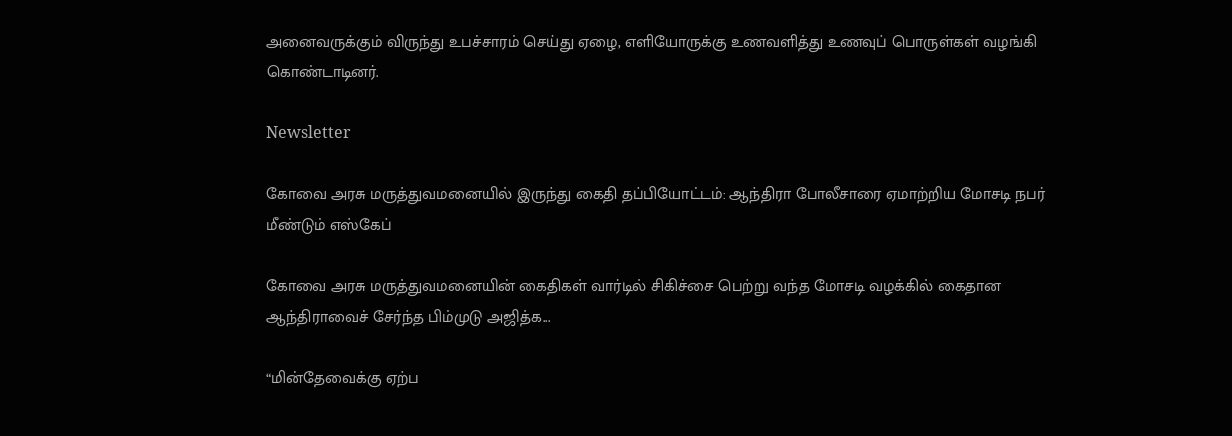அனைவருக்கும் விருந்து உபச்சாரம் செய்து ஏழை, எளியோருக்கு உணவளித்து உணவுப் பொருள்கள் வழங்கி கொண்டாடினர்.

Newsletter

கோவை அரசு மருத்துவமனையில் இருந்து கைதி தப்பியோட்டம்: ஆந்திரா போலீசாரை ஏமாற்றிய மோசடி நபர் மீண்டும் எஸ்கேப்

கோவை அரசு மருத்துவமனையின் கைதிகள் வார்டில் சிகிச்சை பெற்று வந்த மோசடி வழக்கில் கைதான ஆந்திராவைச் சேர்ந்த பிம்முடு அஜித்க...

“மின்தேவைக்கு ஏற்ப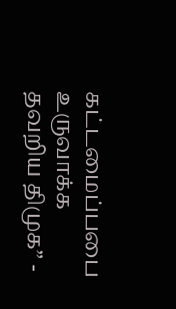கட்டமைப்பபை உருவாக்க தவறிய திமுக” -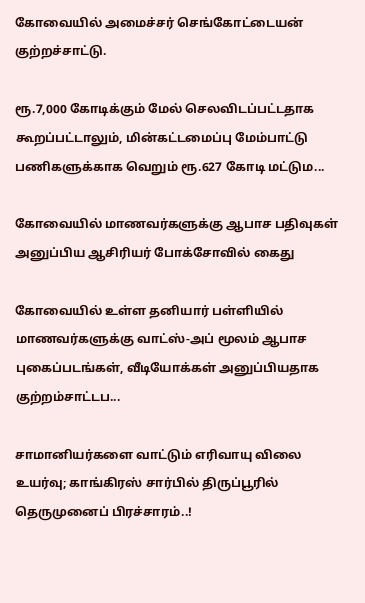கோவையில் அமைச்சர் செங்கோட்டையன் குற்றச்சாட்டு.

ரூ.7,000 கோடிக்கும் மேல் செலவிடப்பட்டதாக கூறப்பட்டாலும், மின்கட்டமைப்பு மேம்பாட்டு பணிகளுக்காக வெறும் ரூ.627 கோடி மட்டும...

கோவையில் மாணவர்களுக்கு ஆபாச பதிவுகள் அனுப்பிய ஆசிரியர் போக்சோவில் கைது

கோவையில் உள்ள தனியார் பள்ளியில் மாணவர்களுக்கு வாட்ஸ்-அப் மூலம் ஆபாச புகைப்படங்கள், வீடியோக்கள் அனுப்பியதாக குற்றம்சாட்டப...

சாமானியர்களை வாட்டும் எரிவாயு விலை உயர்வு; காங்கிரஸ் சார்பில் திருப்பூரில் தெருமுனைப் பிரச்சாரம்..!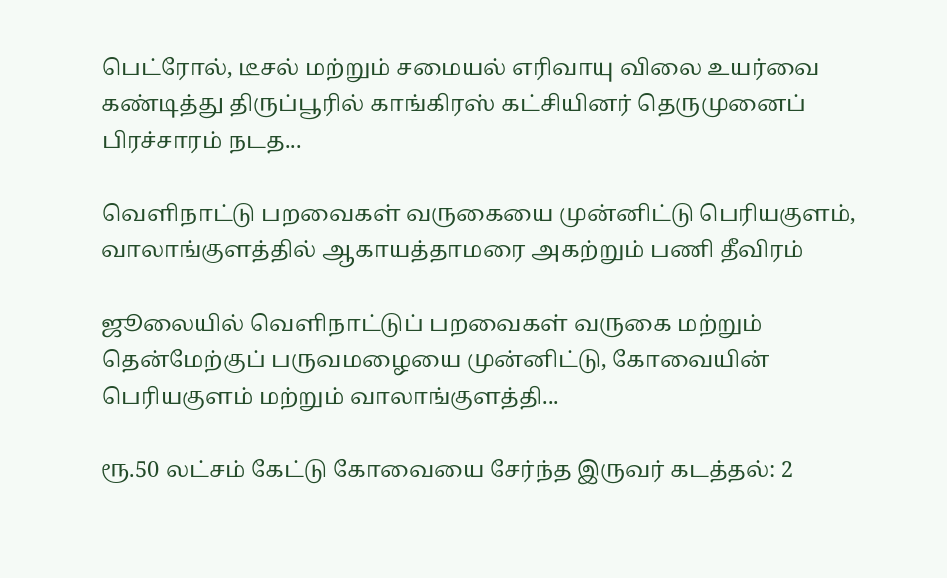பெட்ரோல், டீசல் மற்றும் சமையல் எரிவாயு விலை உயர்வை கண்டித்து திருப்பூரில் காங்கிரஸ் கட்சியினர் தெருமுனைப் பிரச்சாரம் நடத...

வெளிநாட்டு பறவைகள் வருகையை முன்னிட்டு பெரியகுளம், வாலாங்குளத்தில் ஆகாயத்தாமரை அகற்றும் பணி தீவிரம்

ஜூலையில் வெளிநாட்டுப் பறவைகள் வருகை மற்றும் தென்மேற்குப் பருவமழையை முன்னிட்டு, கோவையின் பெரியகுளம் மற்றும் வாலாங்குளத்தி...

ரூ.50 லட்சம் கேட்டு கோவையை சேர்ந்த இருவர் கடத்தல்: 2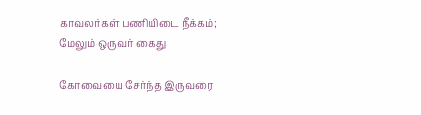காவலர்கள் பணியிடை நீக்கம்; மேலும் ஒருவர் கைது

கோவையை சேர்ந்த இருவரை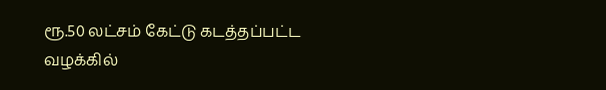ரூ.50 லட்சம் கேட்டு கடத்தப்பட்ட வழக்கில்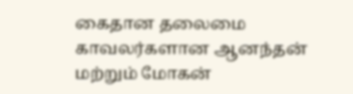கைதான தலைமை காவலர்களான ஆனந்தன் மற்றும் மோகன்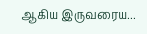ஆகிய இருவரைய...